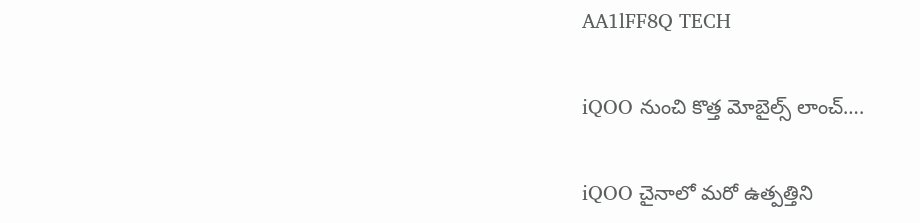AA1lFF8Q TECH

iQOO నుంచి కొత్త మోబైల్స్ లాంచ్….

iQOO చైనాలో మరో ఉత్పత్తిని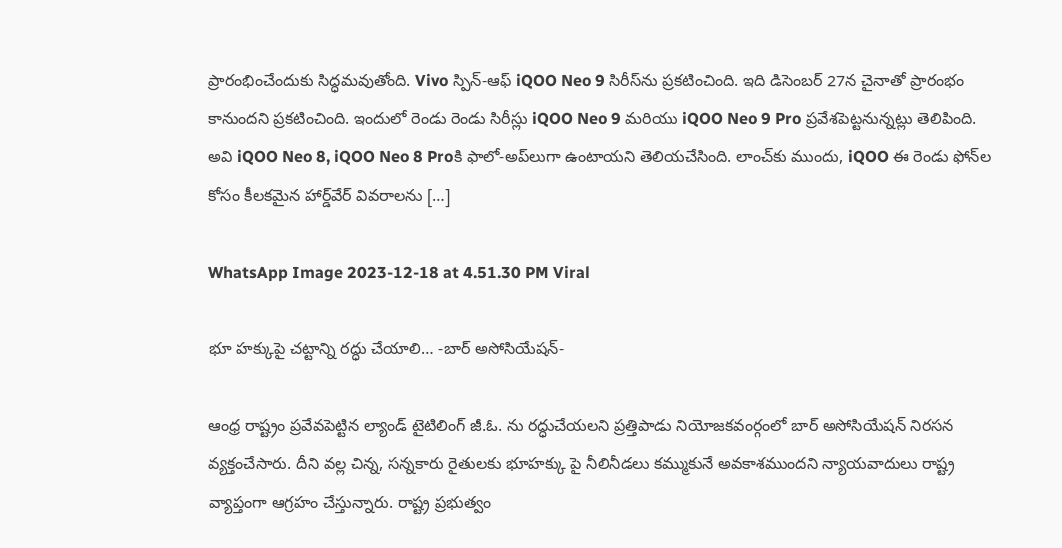ప్రారంభించేందుకు సిద్ధమవుతోంది. Vivo స్పిన్-ఆఫ్ iQOO Neo 9 సిరీస్‌ను ప్రకటించింది. ఇది డిసెంబర్ 27న చైనాతో ప్రారంభం కానుందని ప్రకటించింది. ఇందులో రెండు రెండు సిరీస్లు iQOO Neo 9 మరియు iQOO Neo 9 Pro ప్రవేశపెట్టనున్నట్లు తెలిపింది. అవి iQOO Neo 8, iQOO Neo 8 Proకి ఫాలో-అప్‌లుగా ఉంటాయని తెలియచేసింది. లాంచ్‌కు ముందు, iQOO ఈ రెండు ఫోన్‌ల కోసం కీలకమైన హార్డ్‌వేర్ వివరాలను […]

WhatsApp Image 2023-12-18 at 4.51.30 PM Viral

భూ హక్కుపై చట్టాన్ని రద్ధు చేయాలి… -బార్ అసోసియేషన్-

ఆంధ్ర రాష్ట్రం ప్రవేవపెట్టిన ల్యాండ్ టైటిలింగ్ జీ.ఓ. ను రద్ధుచేయలని ప్రత్తిపాడు నియోజకవంర్గంలో బార్ అసోసియేషన్ నిరసన వ్యక్తంచేసారు. దీని వల్ల చిన్న, సన్నకారు రైతులకు భూహక్కు పై నీలినీడలు కమ్ముకునే అవకాశముందని న్యాయవాదులు రాష్ట్ర వ్యాప్తంగా ఆగ్రహం చేస్తున్నారు. రాష్ట్ర ప్రభుత్వం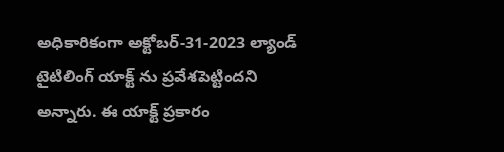అధికారికంగా అక్టోబర్-31-2023 ల్యాండ్ టైటిలింగ్ యాక్ట్ ను ప్రవేశపెట్టిందని అన్నారు. ఈ యాక్ట్ ప్రకారం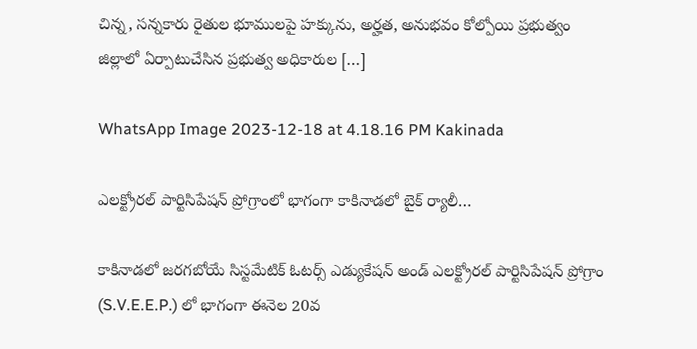చిన్న, సన్నకారు రైతుల భూములపై హక్కును, అర్హత, అనుభవం కోల్పోయి ప్రభుత్వం జిల్లాలో ఏర్పాటుచేసిన ప్రభుత్వ అధికారుల […]

WhatsApp Image 2023-12-18 at 4.18.16 PM Kakinada

ఎలక్ట్రోరల్ పార్టిసిపేషన్ ప్రోగ్రాంలో భాగంగా కాకినాడలో బైక్ ర్యాలీ…

కాకినాడలో జరగబోయే సిస్టమేటిక్ ఓటర్స్ ఎడ్యుకేషన్ అండ్ ఎలక్ట్రోరల్ పార్టిసిపేషన్ ప్రోగ్రాం (S.V.E.E.P.) లో భాగంగా ఈనెల 20వ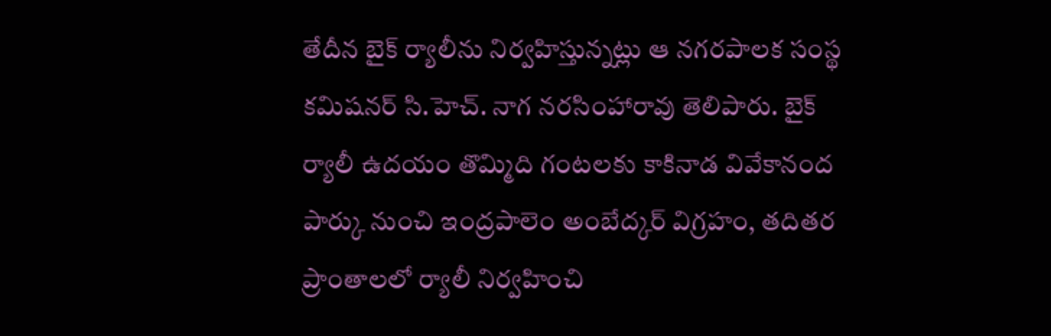తేదీన బైక్ ర్యాలీను నిర్వహిస్తున్నట్లు ఆ నగరపాలక సంస్థ కమిషనర్ సి.హెచ్. నాగ నరసింహారావు తెలిపారు. బైక్ ర్యాలీ ఉదయం తొమ్మిది గంటలకు కాకినాడ వివేకానంద పార్కు నుంచి ఇంద్రపాలెం అంబేద్కర్ విగ్రహం, తదితర ప్రాంతాలలో ర్యాలీ నిర్వహించి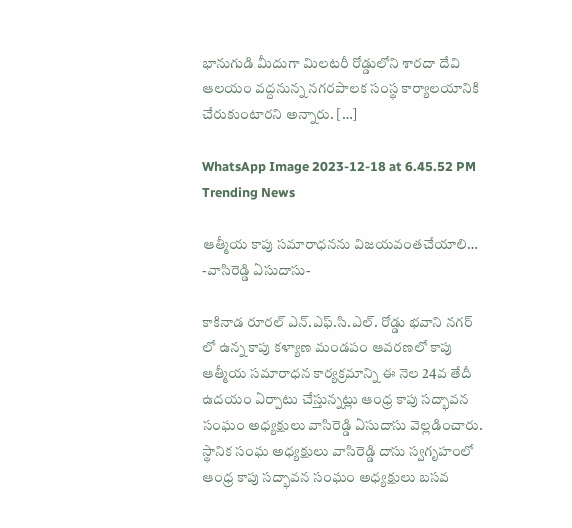భానుగుడి మీదుగా మిలటరీ రోడ్డులోని శారదా దేవి ఆలయం వద్దనున్న నగరపాలక సంస్థ కార్యాలయానికి చేరుకుంటారని అన్నారు. […]

WhatsApp Image 2023-12-18 at 6.45.52 PM Trending News

ఆత్మీయ కాపు సమారాధనను విజయవంతచేయాలి… -వాసిరెడ్డి ఏసుదాసు-

కాకినాడ రూరల్ ఎన్.ఎఫ్.సి.ఎల్. రోడ్డు భవాని నగర్ లో ఉన్న కాపు కళ్యాణ మండపం ఆవరణలో కాపు ఆత్మీయ సమారాధన కార్యక్రమాన్ని ఈ నెల 24వ తేదీ ఉదయం ఏర్పాటు చేస్తున్నట్లు ఆంధ్ర కాపు సద్భావన సంఘం అధ్యక్షులు వాసిరెడ్డి ఏసుదాసు వెల్లడించారు. స్థానిక సంఘ అధ్యక్షులు వాసిరెడ్డి దాసు స్వగృహంలో ఆంధ్ర కాపు సద్భావన సంఘం అధ్యక్షులు బసవ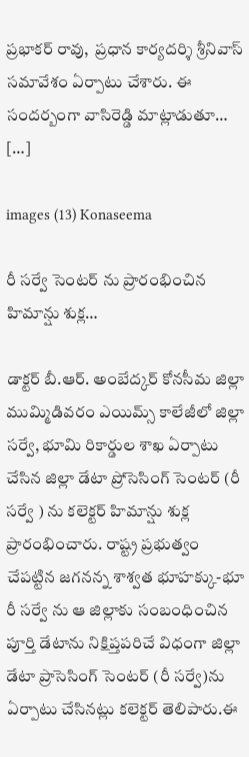ప్రభాకర్ రావు,  ప్రధాన కార్యదర్శి శ్రీనివాస్ సమావేశం ఏర్పాటు చేశారు. ఈ సందర్బంగా వాసిరెడ్డి మాట్లాడుతూ… […]

images (13) Konaseema

రీ సర్వే సెంటర్ ను ప్రారంభించిన హిమాన్షు శుక్ల…

డాక్టర్ బీ.ఆర్. అంబేద్కర్ కోనసీమ జిల్లా ముమ్మిడివరం ఎయిమ్స్ కాలేజీలో జిల్లా సర్వే, భూమి రికార్డుల శాఖ ఏర్పాటు చేసిన జిల్లా డేటా ప్రోసెసింగ్ సెంటర్ (రీ సర్వే ) ను కలెక్టర్ హిమాన్షు శుక్ల ప్రారంభించారు. రాష్ట్ర ప్రభుత్వం చేపట్టిన జగనన్న శాశ్వత భూహక్కు-భూ రీ సర్వే ను ఆ జిల్లాకు సంబంధించిన పూర్తి డేటాను నిక్షిప్తపరిచే విధంగా జిల్లా డేటా ప్రాసెసింగ్ సెంటర్ (రీ సర్వే)ను ఏర్పాటు చేసినట్లు కలెక్టర్ తెలిపారు.ఈ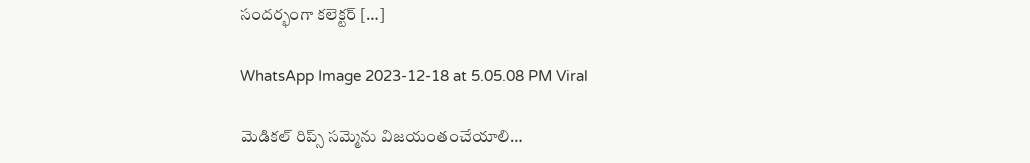సందర్భంగా కలెక్టర్ […]

WhatsApp Image 2023-12-18 at 5.05.08 PM Viral

మెడికల్ రిప్స్ సమ్మెను విజయంతంచేయాలి…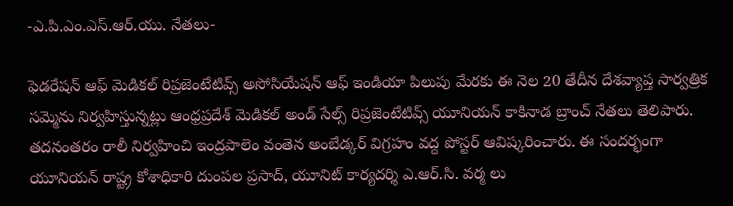-ఎ.పి‌.ఎం‌.ఎస్.ఆర్.యు. నేతలు-

ఫెడరేషన్ ఆఫ్ మెడికల్ రిప్రజెంటేటివ్స్ అసోసియేషన్ ఆఫ్ ఇండియా పిలుపు మేరకు ఈ నెల 20 తేదీన దేశవ్యాప్త సార్వత్రిక సమ్మెను నిర్వహిస్తున్నట్లు ఆంధ్రప్రదేశ్ మెడికల్ అండ్ సేల్స్ రిప్రజెంటేటివ్స్ యూనియన్ కాకినాడ బ్రాంచ్ నేతలు తెలిపారు. తదనంతరం రాలీ నిర్వహించి ఇంద్రపాలెం వంతెన అంబేడ్కర్ విగ్రహం వద్ద పోస్టర్ ఆవిష్కరించారు. ఈ సందర్భంగా యూనియన్ రాష్ట్ర కోశాధికారి దుంపల ప్రసాద్, యూనిట్ కార్యదర్శి ఎ.ఆర్.సి. వర్మ లు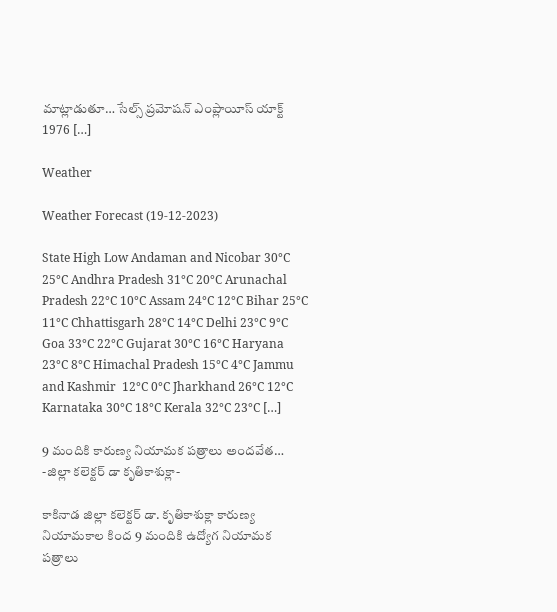మాట్లాడుతూ… సేల్స్ ప్రమోషన్ ఎంప్లాయీస్ యాక్ట్ 1976 […]

Weather

Weather Forecast (19-12-2023)

State High Low Andaman and Nicobar 30°C 25°C Andhra Pradesh 31°C 20°C Arunachal Pradesh 22°C 10°C Assam 24°C 12°C Bihar 25°C 11°C Chhattisgarh 28°C 14°C Delhi 23°C 9°C Goa 33°C 22°C Gujarat 30°C 16°C Haryana 23°C 8°C Himachal Pradesh 15°C 4°C Jammu and Kashmir  12°C 0°C Jharkhand 26°C 12°C Karnataka 30°C 18°C Kerala 32°C 23°C […]

9 మందికి కారుణ్య నియామక పత్రాలు అందవేత… -జిల్లా కలెక్టర్ డా కృతికాశుక్లా-

కాకినాడ జిల్లా కలెక్టర్ డా. కృతికాశుక్లా కారుణ్య నియామకాల కింద 9 మందికి ఉద్యోగ నియామక పత్రాలు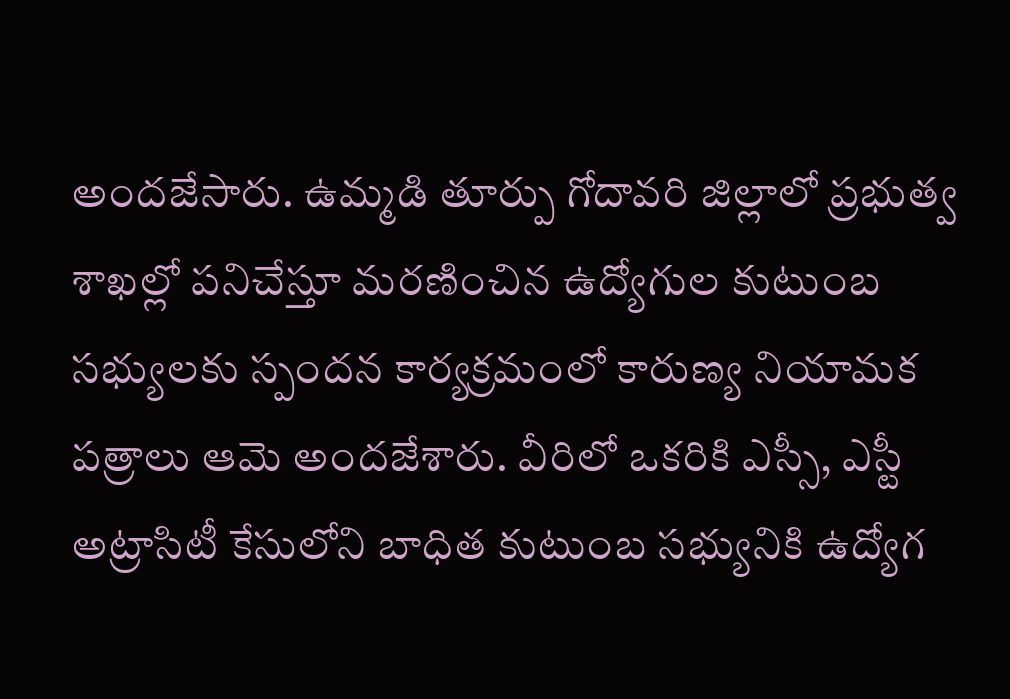అందజేసారు. ఉమ్మడి తూర్పు గోదావరి జిల్లాలో ప్రభుత్వ శాఖల్లో పనిచేస్తూ మరణించిన ‌ఉద్యోగుల కుటుంబ సభ్యులకు స్పందన కార్యక్రమంలో కారుణ్య నియామక పత్రాలు ఆమె అందజేశారు. వీరిలో ఒకరికి ఎస్సీ, ఎస్టీ అట్రాసిటీ కేసులోని బాధిత కుటుంబ సభ్యునికి ఉద్యోగ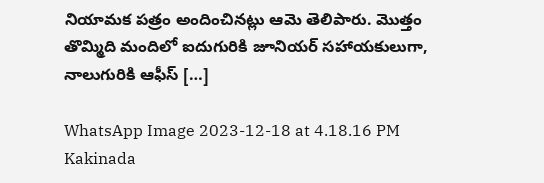నియామక పత్రం అందించినట్లు ఆమె తెలిపారు. మొత్తం తొమ్మిది మందిలో ఐదుగురికి జూనియర్ సహాయకులుగా, నాలుగురికి ఆఫీస్ […]

WhatsApp Image 2023-12-18 at 4.18.16 PM Kakinada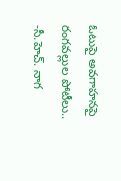ఓటుపై అవగాహనపై రంగవల్లుల పోటీలు.. -సీ.హెచ్. నాగ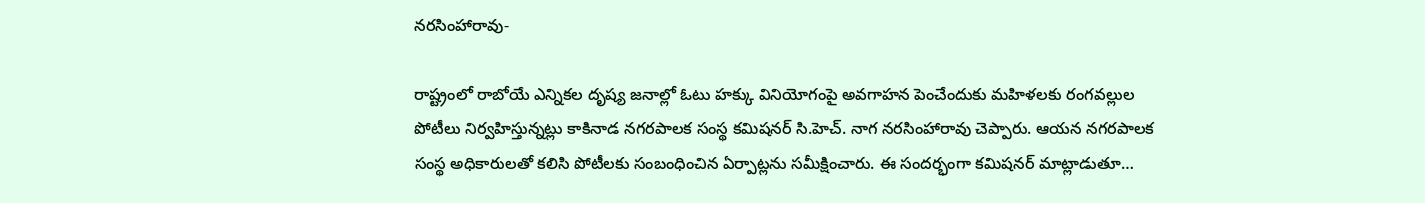నరసింహారావు-

రాష్ట్రంలో రాబోయే ఎన్నికల దృష్య జనాల్లో ఓటు హక్కు వినియోగంపై అవగాహన పెంచేందుకు మహిళలకు రంగవల్లుల పోటీలు నిర్వహిస్తున్నట్లు కాకినాడ నగరపాలక సంస్థ కమిషనర్ సి.హెచ్. నాగ నరసింహారావు చెప్పారు. ఆయన నగరపాలక సంస్థ అధికారులతో కలిసి పోటీలకు సంబంధించిన ఏర్పాట్లను సమీక్షించారు. ఈ సందర్భంగా కమిషనర్ మాట్లాడుతూ…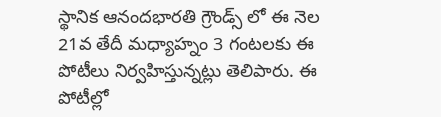స్థానిక ఆనందభారతి గ్రౌండ్స్ లో ఈ నెల 21వ తేదీ మధ్యాహ్నం 3 గంటలకు ఈ పోటీలు నిర్వహిస్తున్నట్లు తెలిపారు. ఈ పోటీల్లో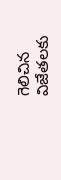గెలిచిన విజేతలకు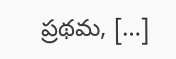ప్రథమ, […]